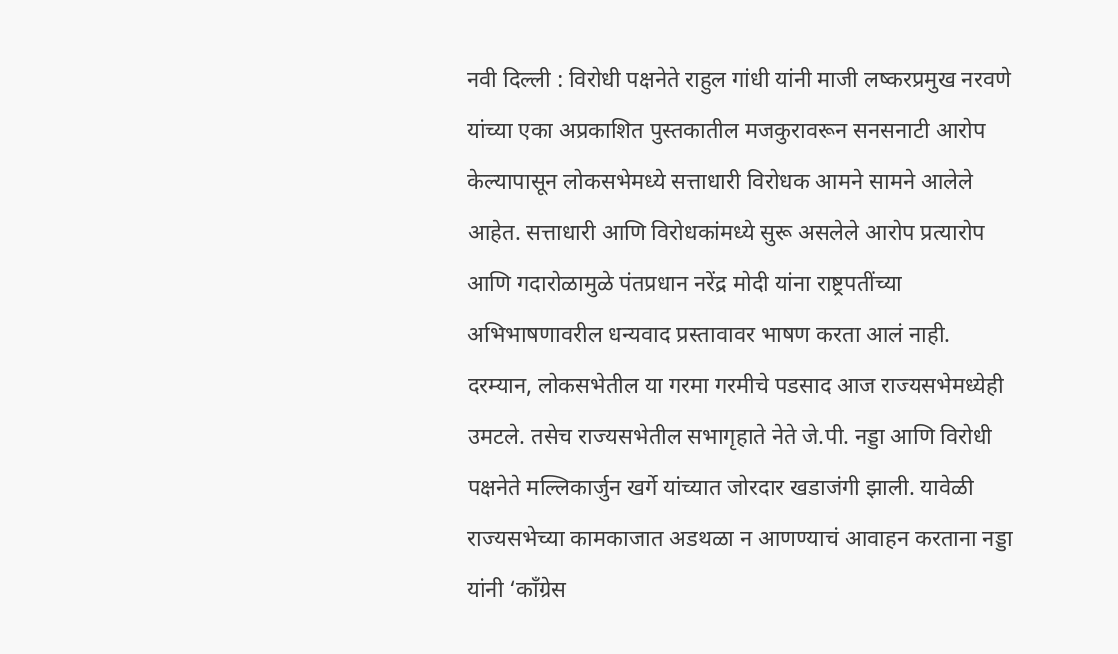नवी दिल्ली : विरोधी पक्षनेते राहुल गांधी यांनी माजी लष्करप्रमुख नरवणे यांच्या एका अप्रकाशित पुस्तकातील मजकुरावरून सनसनाटी आरोप केल्यापासून लोकसभेमध्ये सत्ताधारी विरोधक आमने सामने आलेले आहेत. सत्ताधारी आणि विरोधकांमध्ये सुरू असलेले आरोप प्रत्यारोप आणि गदारोळामुळे पंतप्रधान नरेंद्र मोदी यांना राष्ट्रपतींच्या अभिभाषणावरील धन्यवाद प्रस्तावावर भाषण करता आलं नाही. दरम्यान, लोकसभेतील या गरमा गरमीचे पडसाद आज राज्यसभेमध्येही उमटले. तसेच राज्यसभेतील सभागृहाते नेते जे.पी. नड्डा आणि विरोधी पक्षनेते मल्लिकार्जुन खर्गे यांच्यात जोरदार खडाजंगी झाली. यावेळी राज्यसभेच्या कामकाजात अडथळा न आणण्याचं आवाहन करताना नड्डा यांनी ‘काँग्रेस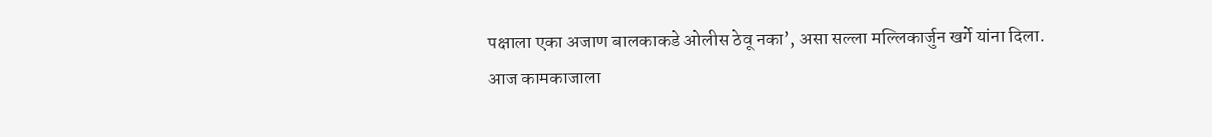पक्षाला एका अजाण बालकाकडे ओलीस ठेवू नका’, असा सल्ला मल्लिकार्जुन खर्गे यांना दिला.
आज कामकाजाला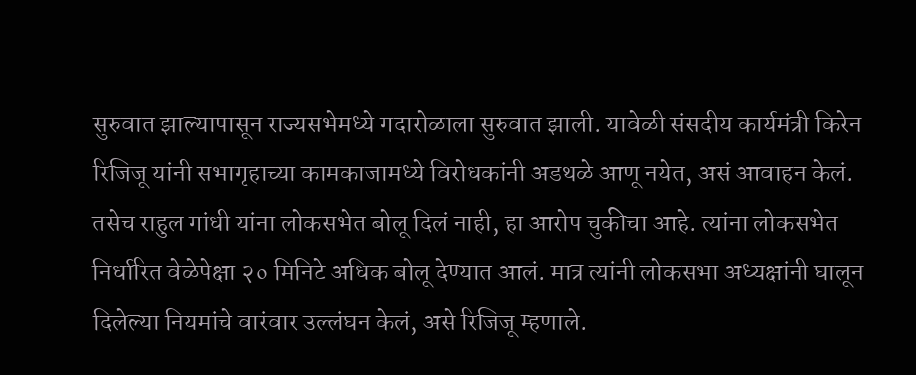सुरुवात झाल्यापासून राज्यसभेमध्ये गदारोळाला सुरुवात झाली. यावेळी संसदीय कार्यमंत्री किरेन रिजिजू यांनी सभागृहाच्या कामकाजामध्ये विरोधकांनी अडथळे आणू नयेत, असं आवाहन केलं. तसेच राहुल गांधी यांना लोकसभेत बोलू दिलं नाही, हा आरोप चुकीचा आहे. त्यांना लोकसभेत निर्धारित वेळेपेक्षा २० मिनिटे अधिक बोलू देण्यात आलं. मात्र त्यांनी लोकसभा अध्यक्षांनी घालून दिलेल्या नियमांचे वारंवार उल्लंघन केलं, असे रिजिजू म्हणाले.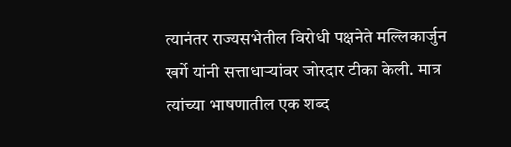त्यानंतर राज्यसभेतील विरोधी पक्षनेते मल्लिकार्जुन खर्गे यांनी सत्ताधाऱ्यांवर जोरदार टीका केली. मात्र त्यांच्या भाषणातील एक शब्द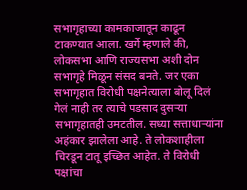सभागृहाच्या कामकाजातून काढून टाकण्यात आला. खर्गे म्हणाले की, लोकसभा आणि राज्यसभा अशी दोन सभागृहे मिळून संसद बनते. जर एका सभागृहात विरोधी पक्षनेत्याला बोलू दिलं गेलं नाही तर त्याचे पडसाद दुसऱ्या सभागृहातही उमटतील. सध्या सत्ताधाऱ्यांना अहंकार झालेला आहे. ते लोकशाहीला चिरडून टातू इच्छित आहेत. ते विरोधी पक्षांचा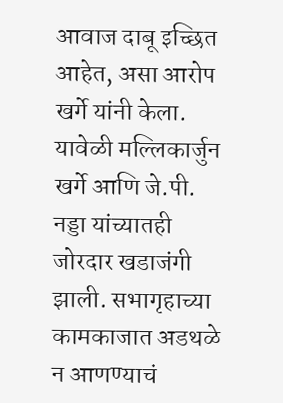आवाज दाबू इच्छित आहेत, असा आरोप खर्गे यांनी केला.
यावेळी मल्लिकार्जुन खर्गे आणि जे.पी. नड्डा यांच्यातही जोरदार खडाजंगी झाली. सभागृहाच्या कामकाजात अडथळे न आणण्याचं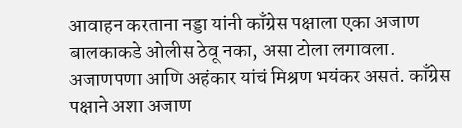आवाहन करताना नड्डा यांनी काँग्रेस पक्षाला एका अजाण बालकाकडे ओलीस ठेवू नका, असा टोला लगावला. अजाणपणा आणि अहंकार यांचं मिश्रण भयंकर असतं. काँग्रेस पक्षाने अशा अजाण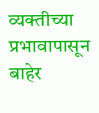व्यक्तीच्या प्रभावापासून बाहेर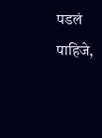पडलं पाहिजे,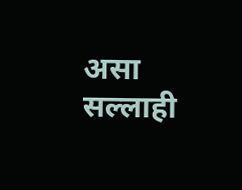असा सल्लाही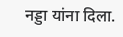नड्डा यांना दिला.